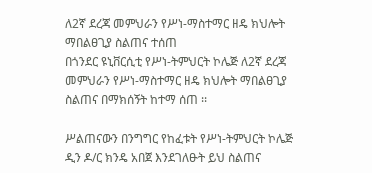ለ2ኛ ደረጃ መምህራን የሥነ-ማስተማር ዘዴ ክህሎት ማበልፀጊያ ስልጠና ተሰጠ
በጎንደር ዩኒቨርሲቲ የሥነ-ትምህርት ኮሌጅ ለ2ኛ ደረጃ መምህራን የሥነ-ማስተማር ዘዴ ክህሎት ማበልፀጊያ ስልጠና በማክሰኝት ከተማ ሰጠ ፡፡

ሥልጠናውን በንግግር የከፈቱት የሥነ-ትምህርት ኮሌጅ ዲን ዶ/ር ክንዴ አበጀ እንደገለፁት ይህ ስልጠና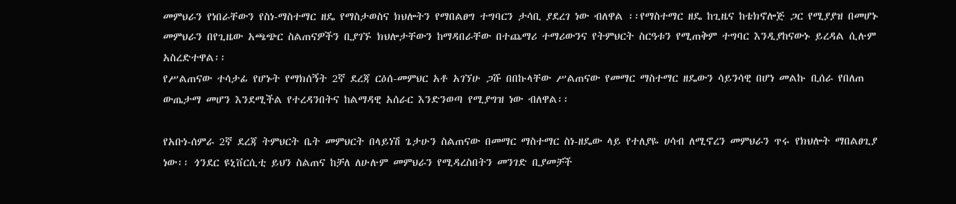መምህራን የነበራቸውን የስነ-ማስተማር ዘዴ የማስታወስና ክህሎትን የማበልፀግ ተግባርን ታሳቢ ያደረገ ነው ብለዋል ፡፡የማስተማር ዘዴ ከጊዜና ከቴክኖሎጅ ጋር የሚያያዝ በመሆኑ መምህራን በየጊዜው አጫጭር ስልጠናዎችን ቢያገኙ ክህሎታቸውን ከማዳበራቸው በተጨማሪ ተማሪውንና የትምህርት ስርዓቱን የሚጠቅም ተግባር እንዲያከናውኑ ይረዳል ሲሉም አስረድተዋል፡፡
የሥልጠናው ተሳታፊ የሆኑት የማክሰኝት 2ኛ ደረጃ ርዕሰ-መምህር አቶ አገኘሁ ጋሹ በበኩላቸው ሥልጠናው የመማር ማስተማር ዘዴውን ሳይንሳዊ በሆነ መልኩ ቢሰራ የበለጠ ውጤታማ መሆን እንደሚችል የተረዳንበትና ከልማዳዊ አሰራር እንድንወጣ የሚያግዝ ነው ብለዋል፡፡

የአቡነ-ሰምራ 2ኛ ደረጃ ትምህርት ቤት መምህርት በላይነሽ ጌታሁን ስልጠናው በመማር ማስተማር ስነ-ዘዴው ላይ የተለያዬ ሀሳብ ለሚኖረን መምህራን ጥሩ የክህሎት ማበልፀጊያ ነው፡፡ ጎንደር ዩኒቨርሲቲ ይህን ስልጠና ከቻለ ለሁሉም መምህራን የሚዳረስበትን መንገድ ቢያመቻች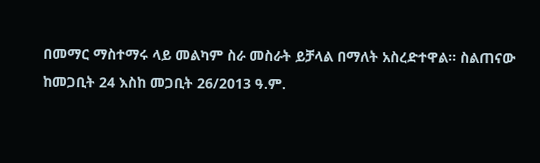በመማር ማስተማሩ ላይ መልካም ስራ መስራት ይቻላል በማለት አስረድተዋል፡፡ ስልጠናው ከመጋቢት 24 እስከ መጋቢት 26/2013 ዓ.ም.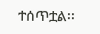ተሰጥቷል፡፡